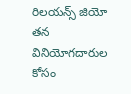రిలయన్స్ జియో తన వినియోగదారుల కోసం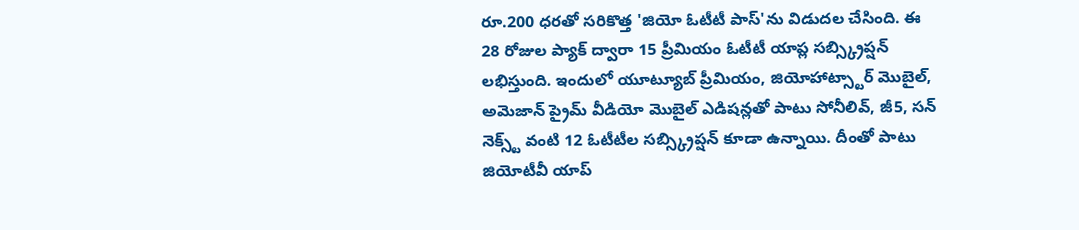రూ.200 ధరతో సరికొత్త 'జియో ఓటీటీ పాస్'ను విడుదల చేసింది. ఈ 28 రోజుల ప్యాక్ ద్వారా 15 ప్రీమియం ఓటీటీ యాప్ల సబ్స్క్రిప్షన్ లభిస్తుంది. ఇందులో యూట్యూబ్ ప్రీమియం, జియోహాట్స్టార్ మొబైల్, అమెజాన్ ప్రైమ్ వీడియో మొబైల్ ఎడిషన్లతో పాటు సోనీలివ్, జీ5, సన్ నెక్స్ట్ వంటి 12 ఓటీటీల సబ్స్క్రిప్షన్ కూడా ఉన్నాయి. దీంతో పాటు జియోటీవీ యాప్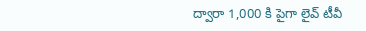ద్వారా 1,000 కి పైగా లైవ్ టీవీ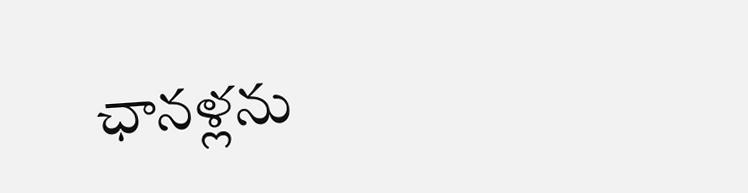ఛానళ్లను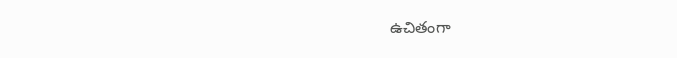ఉచితంగా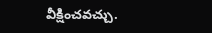వీక్షించవచ్చు.